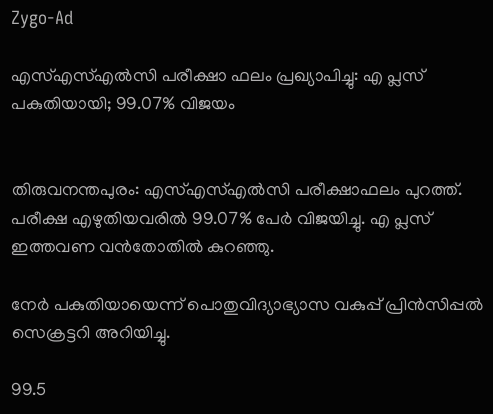Zygo-Ad

എസ്‌എസ്‌എല്‍സി പരീക്ഷാ ഫലം പ്രഖ്യാപിച്ചു: എ പ്ലസ് പകുതിയായി; 99.07% വിജയം


തിരുവനന്തപുരം: എസ്‌എസ്‌എല്‍സി പരീക്ഷാഫലം പുറത്ത്. പരീക്ഷ എഴുതിയവരില്‍ 99.07% പേർ വിജയിച്ചു. എ പ്ലസ് ഇത്തവണ വൻതോതില്‍ കുറഞ്ഞു.

നേർ പകുതിയായെന്ന് പൊതുവിദ്യാഭ്യാസ വകുപ്പ് പ്രിൻസിപ്പല്‍ സെക്രട്ടറി അറിയിച്ചു.

99.5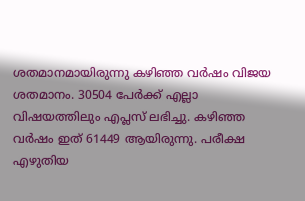ശതമാനമായിരുന്നു കഴിഞ്ഞ വർഷം വിജയ ശതമാനം. 30504 പേർക്ക് എല്ലാ വിഷയത്തിലും എപ്ലസ് ലഭിച്ചു. കഴിഞ്ഞ വർഷം ഇത് 61449 ആയിരുന്നു. പരീക്ഷ എഴുതിയ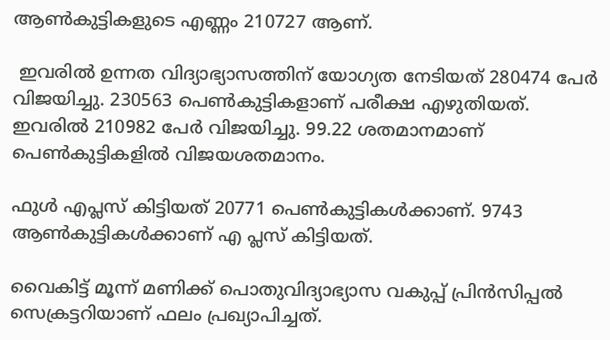ആണ്‍കുട്ടികളുടെ എണ്ണം 210727 ആണ്.

 ഇവരില്‍ ഉന്നത വിദ്യാഭ്യാസത്തിന് യോഗ്യത നേടിയത് 280474 പേർ വിജയിച്ചു. 230563 പെണ്‍കുട്ടികളാണ് പരീക്ഷ എഴുതിയത്. ഇവരില്‍ 210982 പേർ വിജയിച്ചു. 99.22 ശതമാനമാണ് പെണ്‍കുട്ടികളില്‍ വിജയശതമാനം.

ഫുള്‍ എപ്ലസ് കിട്ടിയത് 20771 പെണ്‍കുട്ടികള്‍ക്കാണ്. 9743 ആണ്‍കുട്ടികള്‍ക്കാണ് എ പ്ലസ് കിട്ടിയത്.

വൈകിട്ട് മൂന്ന് മണിക്ക് പൊതുവിദ്യാഭ്യാസ വകുപ്പ് പ്രിൻസിപ്പല്‍ സെക്രട്ടറിയാണ് ഫലം പ്രഖ്യാപിച്ചത്.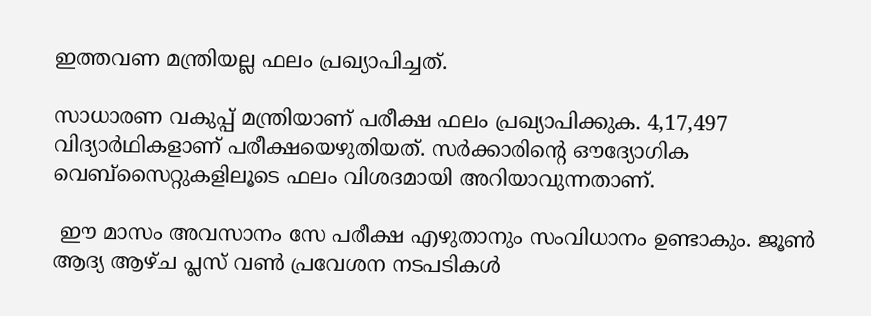ഇത്തവണ മന്ത്രിയല്ല ഫലം പ്രഖ്യാപിച്ചത്.

സാധാരണ വകുപ്പ് മന്ത്രിയാണ് പരീക്ഷ ഫലം പ്രഖ്യാപിക്കുക. 4,17,497 വിദ്യാർഥികളാണ് പരീക്ഷയെഴുതിയത്. സർക്കാരിന്റെ ഔദ്യോഗിക വെബ്സൈറ്റുകളിലൂടെ ഫലം വിശദമായി അറിയാവുന്നതാണ്.

 ഈ മാസം അവസാനം സേ പരീക്ഷ എഴുതാനും സംവിധാനം ഉണ്ടാകും. ജൂണ്‍ ആദ്യ ആഴ്ച പ്ലസ് വണ്‍ പ്രവേശന നടപടികള്‍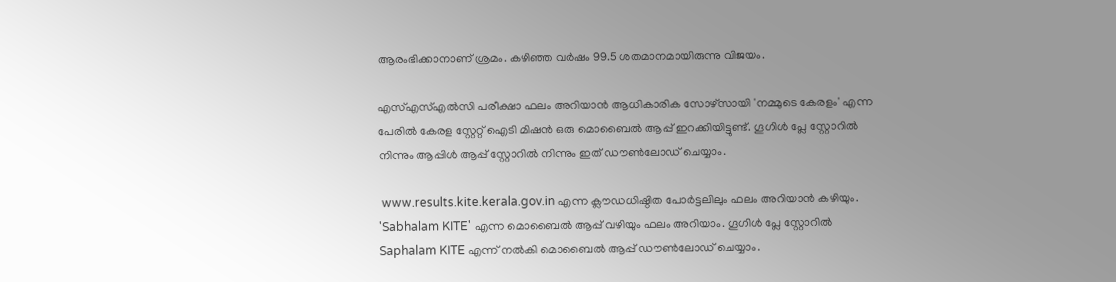ആരംഭിക്കാനാണ് ശ്രമം. കഴിഞ്ഞ വർഷം 99.5 ശതമാനമായിരുന്നു വിജയം.

എസ്‌എസ്‌എല്‍സി പരീക്ഷാ ഫലം അറിയാൻ ആധികാരിക സോഴ്സായി 'നമ്മുടെ കേരളം' എന്ന പേരില്‍ കേരള സ്റ്റേറ്റ് ഐടി മിഷൻ ഒരു മൊബൈല്‍ ആപ്പ് ഇറക്കിയിട്ടുണ്ട്. ഗൂഗിള്‍ പ്ലേ സ്റ്റോറില്‍ നിന്നും ആപ്പിള്‍ ആപ്പ് സ്റ്റോറില്‍ നിന്നും ഇത് ഡൗണ്‍ലോഡ് ചെയ്യാം.

 www.results.kite.kerala.gov.in എന്ന ക്ലൗഡധിഷ്ഠിത പോർട്ടലിലും ഫലം അറിയാൻ കഴിയും. 'Sabhalam KITE' എന്ന മൊബൈല്‍ ആപ്പ് വഴിയും ഫലം അറിയാം. ഗൂഗിള്‍ പ്ലേ സ്റ്റോറില്‍ Saphalam KITE എന്ന് നല്‍കി മൊബൈല്‍ ആപ്പ് ഡൗണ്‍ലോഡ് ചെയ്യാം.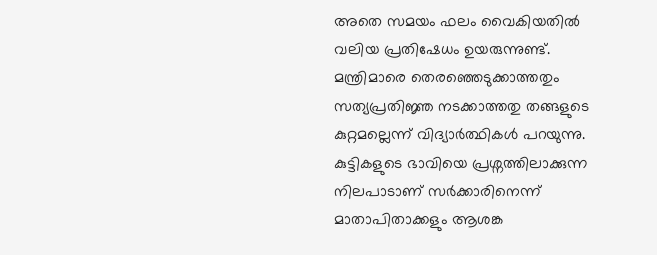അതെ സമയം ഫലം വൈകിയതില്‍ വലിയ പ്രതിഷേധം ഉയരുന്നുണ്ട്. മന്ത്രിമാരെ തെരഞ്ഞെടുക്കാത്തതും സത്യപ്രതിജ്ഞ നടക്കാത്തതു തങ്ങളുടെ കുറ്റമല്ലെന്ന് വിദ്യാർത്ഥികള്‍ പറയുന്നു. കുട്ടികളുടെ ഭാവിയെ പ്രശ്നത്തിലാക്കുന്ന നിലപാടാണ് സര്‍ക്കാരിനെന്ന് മാതാപിതാക്കളും ആശങ്ക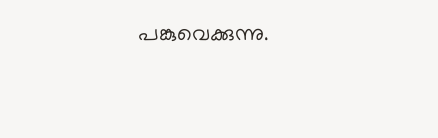പങ്കുവെക്കുന്നു.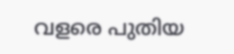വളരെ പുതിയ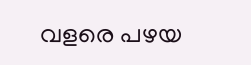വളരെ പഴയ